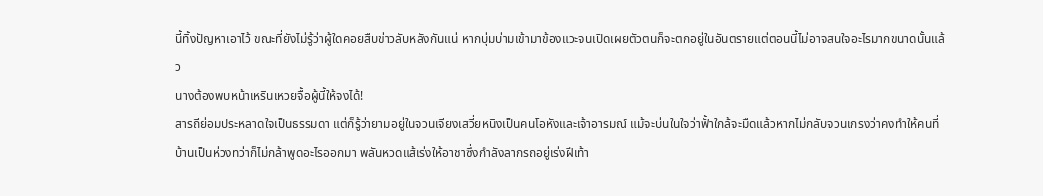นี้ทิ้งปัญหาเอาไว้ ขณะที่ยังไม่รู้ว่าผู้ใดคอยสืบข่าวลับหลังกันแน่ หากบุ่มบ่ามเข้ามาข้องแวะจนเปิดเผยตัวตนก็จะตกอยู่ในอันตรายแต่ตอนนี้ไม่อาจสนใจอะไรมากขนาดนั้นแล้ว
นางต้องพบหน้าเหรินเหวยจื้อผู้นี้ให้จงได้!
สารถีย่อมประหลาดใจเป็นธรรมดา แต่ก็รู้ว่ายามอยู่ในจวนเจียงเสวี่ยหนิงเป็นคนโอหังและเจ้าอารมณ์ แม้จะบ่นในใจว่าฟั้าใกล้จะมืดแล้วหากไม่กลับจวนเกรงว่าคงทำให้คนที่บ้านเป็นห่วงทว่าก็ไม่กล้าพูดอะไรออกมา พลันหวดแส้เร่งให้อาชาซึ่งกำลังลากรถอยู่เร่งฝีเท้า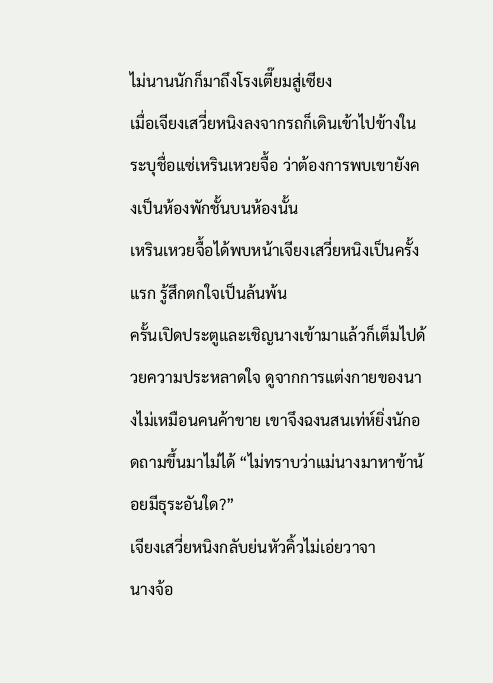ไม่นานนักก็มาถึงโรงเตี๊ยมสู่เซียง
เมื่อเจียงเสวี่ยหนิงลงจากรถก็เดินเข้าไปข้างใน ระบุชื่อแซ่เหรินเหวยจื้อ ว่าต้องการพบเขายังคงเป็นห้องพักชั้นบนห้องนั้น
เหรินเหวยจื้อได้พบหน้าเจียงเสวี่ยหนิงเป็นครั้งแรก รู้สึกตกใจเป็นล้นพ้น
ครั้นเปิดประตูและเชิญนางเข้ามาแล้วก็เต็มไปด้วยความประหลาดใจ ดูจากการแต่งกายของนางไม่เหมือนคนค้าขาย เขาจึงฉงนสนเท่ห์ยิ่งนักอดถามขึ้นมาไม่ได้ “ไม่ทราบว่าแม่นางมาหาข้าน้อยมีธุระอันใด?”
เจียงเสวี่ยหนิงกลับย่นหัวคิ้วไม่เอ่ยวาจา
นางจ้อ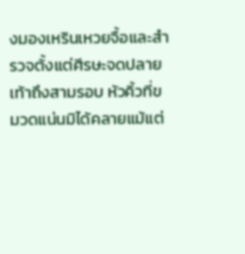งมองเหรินเหวยจื้อและสำรวจตั้งแต่ศีรษะจดปลายเท้าถึงสามรอบ หัวคิ้วที่ขมวดแน่นมิได้คลายแม้แต่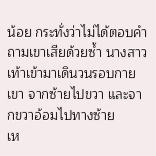น้อย กระทั่งว่าไม่ได้ตอบคำถามเขาเสียด้วยซ้ำ นางสาวเท้าเข้ามาเดินวนรอบกายเขา จากซ้ายไปขวา และจากขวาอ้อมไปทางซ้าย
เห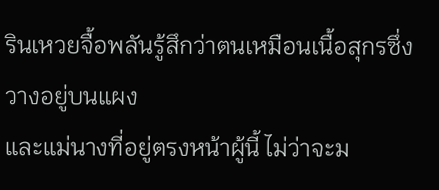รินเหวยจื้อพลันรู้สึกว่าตนเหมือนเนื้อสุกรซึ่งวางอยู่บนแผง
และแม่นางที่อยู่ตรงหน้าผู้นี้ ไม่ว่าจะม